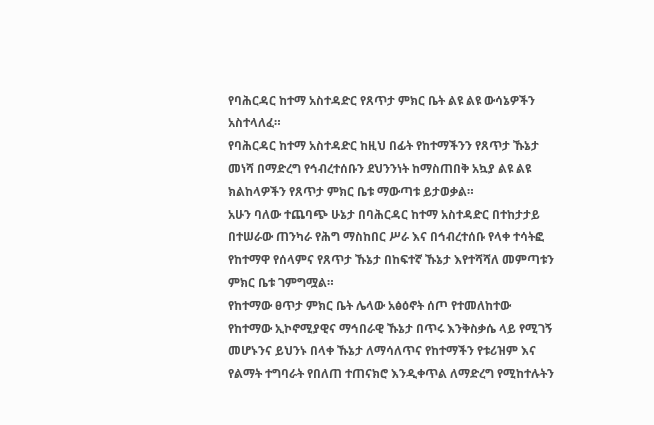የባሕርዳር ከተማ አስተዳድር የጸጥታ ምክር ቤት ልዩ ልዩ ውሳኔዎችን አስተላለፈ።
የባሕርዳር ከተማ አስተዳድር ከዚህ በፊት የከተማችንን የጸጥታ ኹኔታ መነሻ በማድረግ የኅብረተሰቡን ደህንንነት ከማስጠበቅ አኳያ ልዩ ልዩ ክልከላዎችን የጸጥታ ምክር ቤቱ ማውጣቱ ይታወቃል።
አሁን ባለው ተጨባጭ ሁኔታ በባሕርዳር ከተማ አስተዳድር በተከታታይ በተሠራው ጠንካራ የሕግ ማስከበር ሥራ እና በኅብረተሰቡ የላቀ ተሳትፎ የከተማዋ የሰላምና የጸጥታ ኹኔታ በከፍተኛ ኹኔታ እየተሻሻለ መምጣቱን ምክር ቤቱ ገምግሟል።
የከተማው ፀጥታ ምክር ቤት ሌላው አፅዕኖት ሰጦ የተመለከተው የከተማው ኢኮኖሚያዊና ማኅበራዊ ኹኔታ በጥሩ እንቅስቃሴ ላይ የሚገኝ መሆኑንና ይህንኑ በላቀ ኹኔታ ለማሳለጥና የከተማችን የቱሪዝም እና የልማት ተግባራት የበለጠ ተጠናክሮ እንዲቀጥል ለማድረግ የሚከተሉትን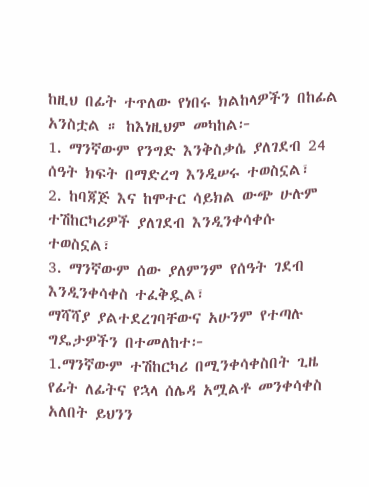ከዚህ በፊት ተጥለው የነበሩ ክልከላዎችን በከፊል አንስቷል ። ከእነዚህም መካከል፦
1. ማንኛውም የንግድ እንቅስቃሴ ያለገደብ 24 ሰዓት ክፍት በማድረግ እንዲሠሩ ተወስኗል፣
2. ከባጃጅ እና ከሞተር ሳይክል ውጭ ሁሉም ተሽከርካሪዎች ያለገደብ እንዲንቀሳቀሱ ተወስኗል፣
3. ማንኛውም ሰው ያለምንም የሰዓት ገደብ እንዲንቀሳቀስ ተፈቅዷል፣
ማሻሻያ ያልተደረገባቸውና አሁንም የተጣሉ ግዴታዎችን በተመለከተ፦
1.ማንኛውም ተሽከርካሪ በሚንቀሳቀስበት ጊዜ የፊት ለፊትና የኋላ ሰሌዳ አሟልቶ መንቀሳቀስ አለበት ይህንን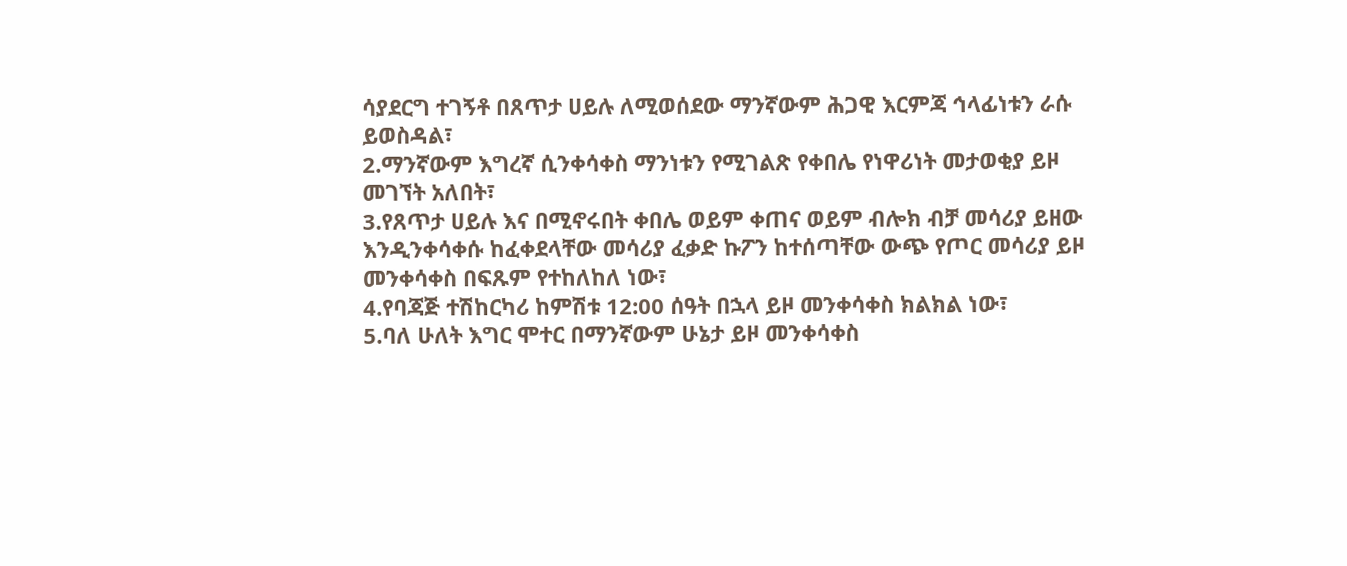ሳያደርግ ተገኝቶ በጸጥታ ሀይሉ ለሚወሰደው ማንኛውም ሕጋዊ እርምጃ ኅላፊነቱን ራሱ ይወስዳል፣
2.ማንኛውም እግረኛ ሲንቀሳቀስ ማንነቱን የሚገልጽ የቀበሌ የነዋሪነት መታወቂያ ይዞ መገኘት አለበት፣
3.የጸጥታ ሀይሉ እና በሚኖሩበት ቀበሌ ወይም ቀጠና ወይም ብሎክ ብቻ መሳሪያ ይዘው እንዲንቀሳቀሱ ከፈቀደላቸው መሳሪያ ፈቃድ ኩፖን ከተሰጣቸው ውጭ የጦር መሳሪያ ይዞ መንቀሳቀስ በፍጹም የተከለከለ ነው፣
4.የባጃጅ ተሽከርካሪ ከምሽቱ 12:00 ሰዓት በኋላ ይዞ መንቀሳቀስ ክልክል ነው፣
5.ባለ ሁለት እግር ሞተር በማንኛውም ሁኔታ ይዞ መንቀሳቀስ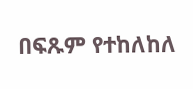በፍጹም የተከለከለ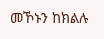መኾኑን ከክልሉ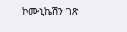ኮሙኒኬሽን ገጽ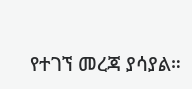የተገኘ መረጃ ያሳያል።